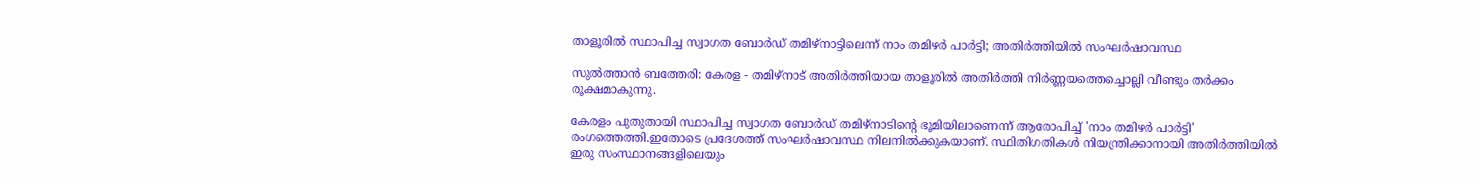താളൂരില്‍ സ്ഥാപിച്ച സ്വാഗത ബോര്‍ഡ് തമിഴ്‌നാട്ടിലെന്ന് നാം തമിഴര്‍ പാര്‍ട്ടി; അതിര്‍ത്തിയില്‍ സംഘര്‍ഷാവസ്ഥ

സുല്‍ത്താൻ ബത്തേരി: കേരള - തമിഴ്നാട് അതിർത്തിയായ താളൂരില്‍ അതിർത്തി നിർണ്ണയത്തെച്ചൊല്ലി വീണ്ടും തർക്കം രൂക്ഷമാകുന്നു.

കേരളം പുതുതായി സ്ഥാപിച്ച സ്വാഗത ബോർഡ് തമിഴ്നാടിന്റെ ഭൂമിയിലാണെന്ന് ആരോപിച്ച്‌ 'നാം തമിഴർ പാർട്ടി' രംഗത്തെത്തി.ഇതോടെ പ്രദേശത്ത് സംഘർഷാവസ്ഥ നിലനില്‍ക്കുകയാണ്. സ്ഥിതിഗതികള്‍ നിയന്ത്രിക്കാനായി അതിർത്തിയില്‍ ഇരു സംസ്ഥാനങ്ങളിലെയും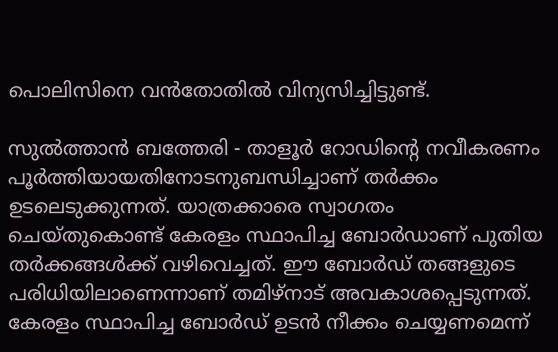പൊലിസിനെ വൻതോതില്‍ വിന്യസിച്ചിട്ടുണ്ട്.

സുല്‍ത്താൻ ബത്തേരി - താളൂർ റോഡിന്റെ നവീകരണം പൂർത്തിയായതിനോടനുബന്ധിച്ചാണ് തർക്കം ഉടലെടുക്കുന്നത്. യാത്രക്കാരെ സ്വാഗതം ചെയ്തുകൊണ്ട് കേരളം സ്ഥാപിച്ച ബോർഡാണ് പുതിയ തർക്കങ്ങള്‍ക്ക് വഴിവെച്ചത്. ഈ ബോർഡ് തങ്ങളുടെ പരിധിയിലാണെന്നാണ് തമിഴ്നാട് അവകാശപ്പെടുന്നത്. കേരളം സ്ഥാപിച്ച ബോർഡ് ഉടൻ നീക്കം ചെയ്യണമെന്ന്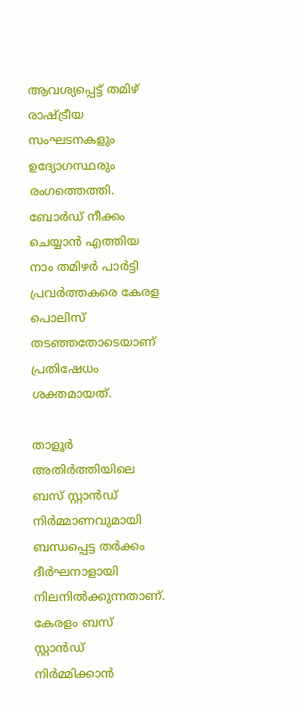ആവശ്യപ്പെട്ട് തമിഴ് രാഷ്ട്രീയ സംഘടനകളും ഉദ്യോഗസ്ഥരും രംഗത്തെത്തി. ബോർഡ് നീക്കം ചെയ്യാൻ എത്തിയ നാം തമിഴർ പാർട്ടി പ്രവർത്തകരെ കേരള പൊലിസ് തടഞ്ഞതോടെയാണ് പ്രതിഷേധം ശക്തമായത്.

താളൂർ അതിർത്തിയിലെ ബസ് സ്റ്റാൻഡ് നിർമ്മാണവുമായി ബന്ധപ്പെട്ട തർക്കം ദീർഘനാളായി നിലനില്‍ക്കുന്നതാണ്. കേരളം ബസ് സ്റ്റാൻഡ് നിർമ്മിക്കാൻ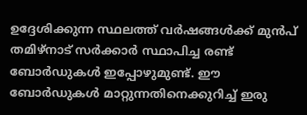ഉദ്ദേശിക്കുന്ന സ്ഥലത്ത് വർഷങ്ങള്‍ക്ക് മുൻപ് തമിഴ്നാട് സർക്കാർ സ്ഥാപിച്ച രണ്ട് ബോർഡുകള്‍ ഇപ്പോഴുമുണ്ട്. ഈ ബോർഡുകള്‍ മാറ്റുന്നതിനെക്കുറിച്ച്‌ ഇരു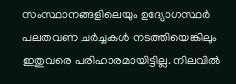സംസ്ഥാനങ്ങളിലെയും ഉദ്യോഗസ്ഥർ പലതവണ ചർച്ചകള്‍ നടത്തിയെങ്കിലും ഇതുവരെ പരിഹാരമായിട്ടില്ല. നിലവില്‍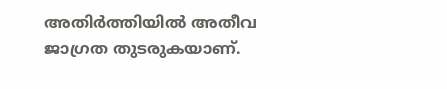അതിർത്തിയില്‍ അതീവ ജാഗ്രത തുടരുകയാണ്.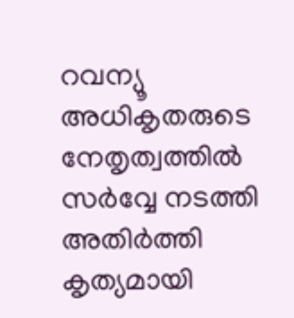റവന്യൂ അധികൃതരുടെ നേതൃത്വത്തില്‍ സർവ്വേ നടത്തി അതിർത്തി കൃത്യമായി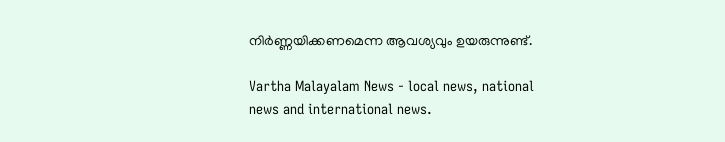നിർണ്ണയിക്കണമെന്ന ആവശ്യവും ഉയരുന്നുണ്ട്.

Vartha Malayalam News - local news, national news and international news.